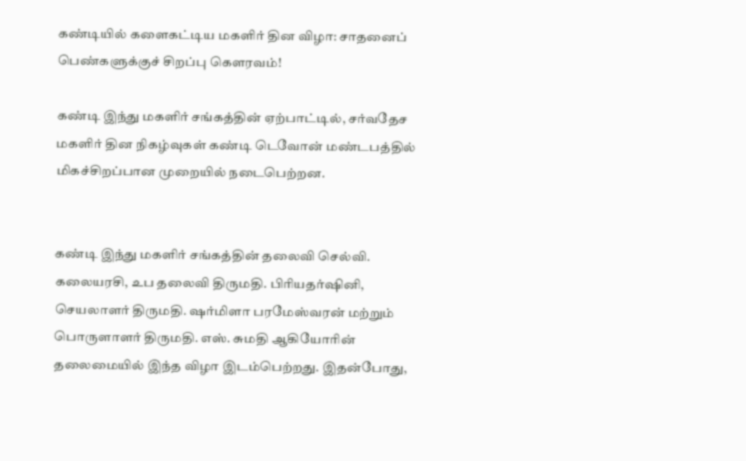கண்டியில் களைகட்டிய மகளிர் தின விழா: சாதனைப் பெண்களுக்குச் சிறப்பு கௌரவம்!

கண்டி இந்து மகளிர் சங்கத்தின் ஏற்பாட்டில், சர்வதேச மகளிர் தின நிகழ்வுகள் கண்டி டெவோன் மண்டபத்தில் மிகச்சிறப்பான முறையில் நடைபெற்றன.


கண்டி இந்து மகளிர் சங்கத்தின் தலைவி செல்வி. கலையரசி, உப தலைவி திருமதி. பிரியதர்ஷினி, செயலாளர் திருமதி. ஷர்மிளா பரமேஸ்வரன் மற்றும் பொருளாளர் திருமதி. எஸ். சுமதி ஆகியோரின் தலைமையில் இந்த விழா இடம்பெற்றது. இதன்போது,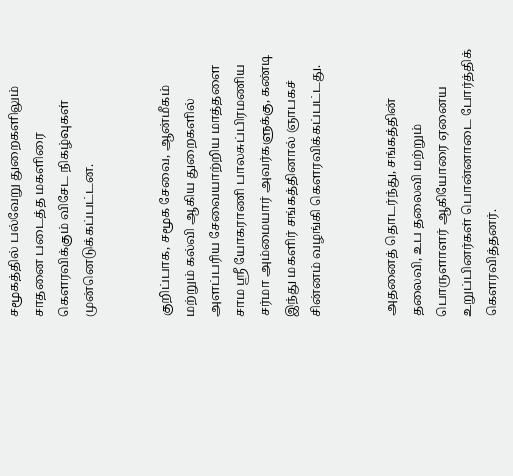சமூகத்தில் பல்வேறு துறைகளிலும் சாதனை படைத்த மகளிரை கௌரவிக்கும் விசேட நிகழ்வுகள் முன்னெடுக்கப்பட்டன.


குறிப்பாக, சமூக சேவை, ஆன்மீகம் மற்றும் கல்வி ஆகிய துறைகளில் அளப்பரிய சேவையாற்றிய மாத்தளை சாம ஸ்ரீ யோகராணி பாலசுப்பிரமணிய சர்மா அம்மையார் அவர்களுக்கு, கண்டி இந்து மகளிர் சங்கத்தினால் ஞாபகச் சின்னம் வழங்கி கௌரவிக்கப்பட்டது.


அதனைத் தொடர்ந்து, சங்கத்தின் தலைவி, உப தலைவி மற்றும் பொருளாளர் ஆகியோரை ஏனைய உறுப்பினர்கள் பொன்னாடை போர்த்திக் கௌரவித்தனர்.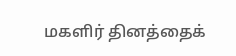மகளிர் தினத்தைக்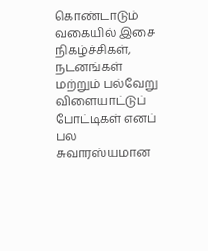கொண்டாடும் வகையில் இசை நிகழ்ச்சிகள், நடனங்கள் மற்றும் பல்வேறு விளையாட்டுப் போட்டிகள் எனப் பல சுவாரஸ்யமான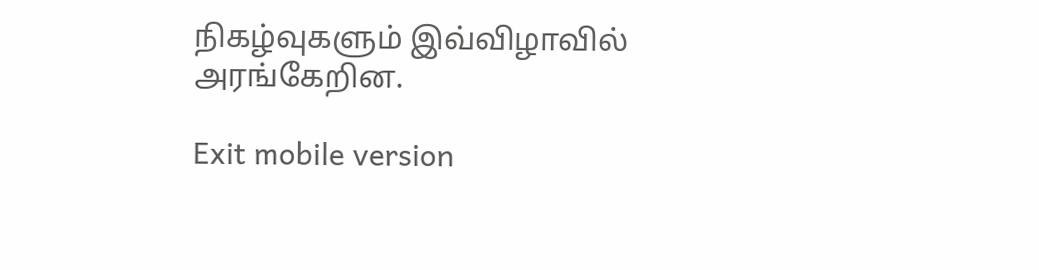நிகழ்வுகளும் இவ்விழாவில் அரங்கேறின.

Exit mobile version